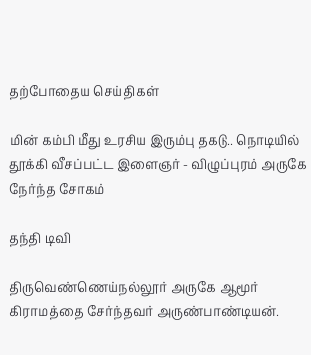தற்போதைய செய்திகள்

மின் கம்பி மீது உரசிய இரும்பு தகடு.. நொடியில் தூக்கி வீசப்பட்ட இளைஞர் - விழுப்புரம் அருகே நேர்ந்த சோகம்

தந்தி டிவி

திருவெண்ணெய்நல்லூர் அருகே ஆமூர் கிராமத்தை சேர்ந்தவர் அருண்பாண்டியன்.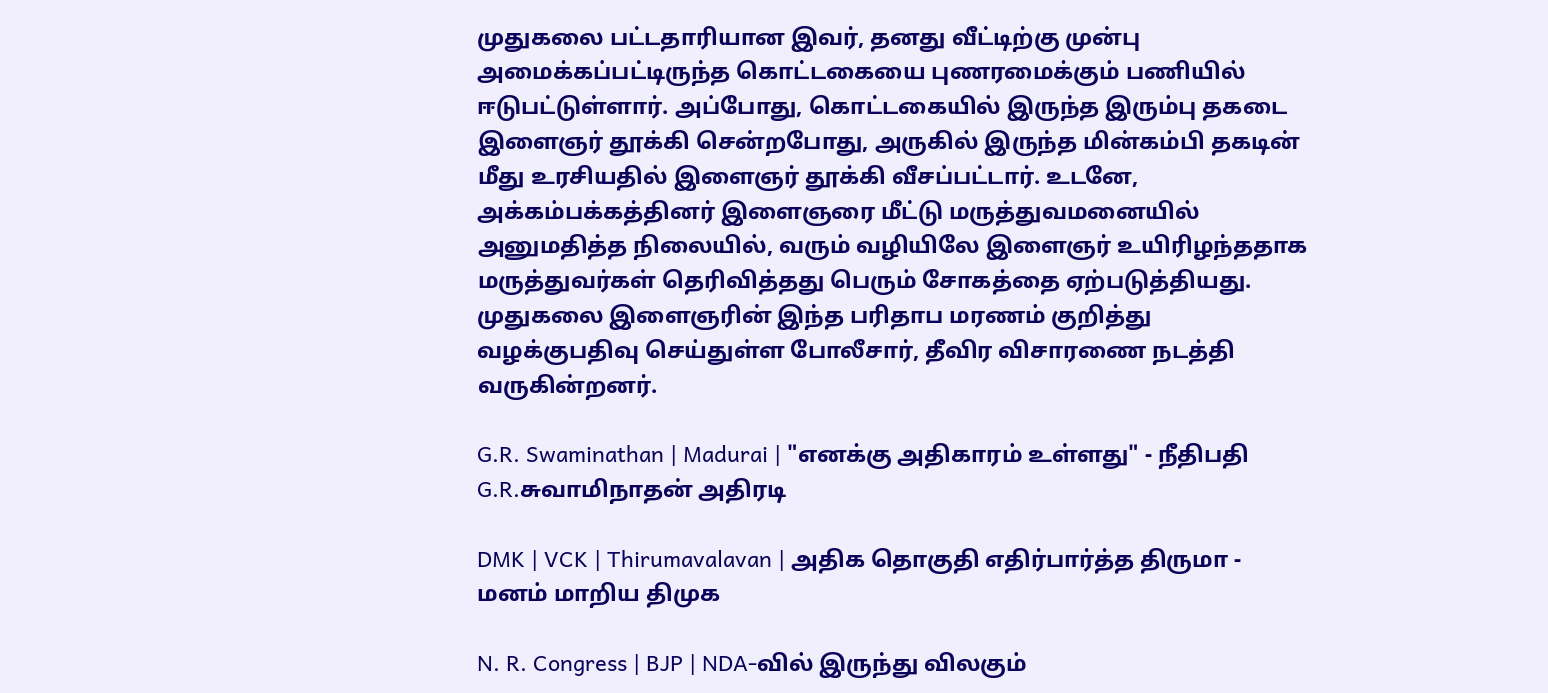முதுகலை பட்டதாரியான இவர், தனது வீட்டிற்கு முன்பு அமைக்கப்பட்டிருந்த கொட்டகையை புணரமைக்கும் பணியில் ஈடுபட்டுள்ளார். அப்போது, கொட்டகையில் இருந்த இரும்பு தகடை இளைஞர் தூக்கி சென்றபோது, அருகில் இருந்த மின்கம்பி தகடின் மீது உரசியதில் இளைஞர் தூக்கி வீசப்பட்டார். உடனே, அக்கம்பக்கத்தினர் இளைஞரை மீட்டு மருத்துவமனையில் அனுமதித்த நிலையில், வரும் வழியிலே இளைஞர் உயிரிழந்ததாக மருத்துவர்கள் தெரிவித்தது பெரும் சோகத்தை ஏற்படுத்தியது. முதுகலை இளைஞரின் இந்த பரிதாப மரணம் குறித்து வழக்குபதிவு செய்துள்ள போலீசார், தீவிர விசாரணை நடத்தி வருகின்றனர்.

G.R. Swaminathan | Madurai | "எனக்கு அதிகாரம் உள்ளது" - நீதிபதி G.R.சுவாமிநாதன் அதிரடி

DMK | VCK | Thirumavalavan | அதிக தொகுதி எதிர்பார்த்த திருமா - மனம் மாறிய திமுக

N. R. Congress | BJP | NDA-வில் இருந்து விலகும்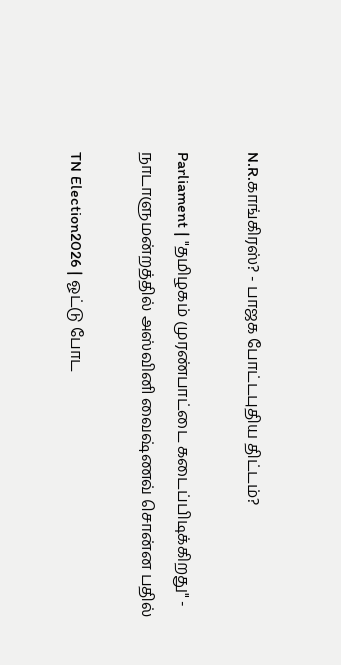N.R.காங்கிரஸ்? - பாஜக போட்டபுதிய திட்டம்?

Parliament | "தமிழகம் முரண்பாட்டை கடைப்பிடிக்கிறது" - நாடாளுமன்றத்தில் அஸ்வினி வைஷ்ணவ் சொன்ன பதில்

TN Election2026 | ஓட்டு போட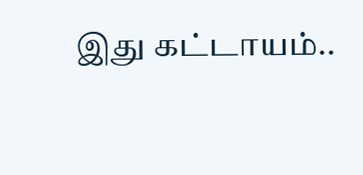இது கட்டாயம்..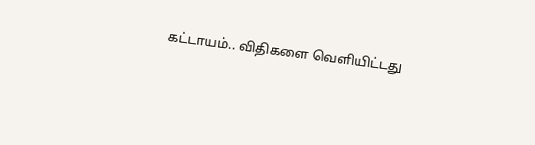கட்டாயம்.. விதிகளை வெளியிட்டது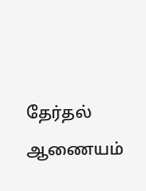தேர்தல் ஆணையம்